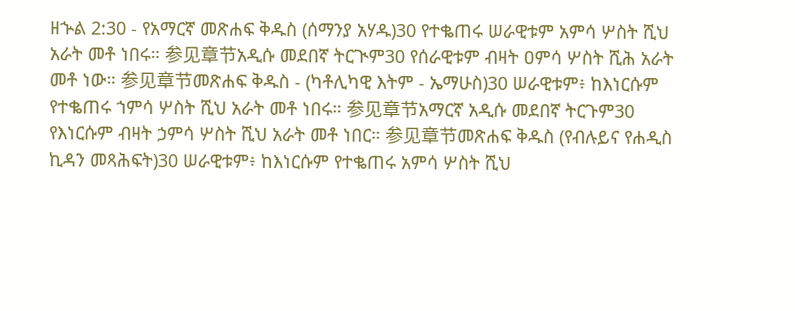ዘኍል 2:30 - የአማርኛ መጽሐፍ ቅዱስ (ሰማንያ አሃዱ)30 የተቈጠሩ ሠራዊቱም አምሳ ሦስት ሺህ አራት መቶ ነበሩ። 参见章节አዲሱ መደበኛ ትርጒም30 የሰራዊቱም ብዛት ዐምሳ ሦስት ሺሕ አራት መቶ ነው። 参见章节መጽሐፍ ቅዱስ - (ካቶሊካዊ እትም - ኤማሁስ)30 ሠራዊቱም፥ ከእነርሱም የተቈጠሩ ኀምሳ ሦስት ሺህ አራት መቶ ነበሩ። 参见章节አማርኛ አዲሱ መደበኛ ትርጉም30 የእነርሱም ብዛት ኃምሳ ሦስት ሺህ አራት መቶ ነበር። 参见章节መጽሐፍ ቅዱስ (የብሉይና የሐዲስ ኪዳን መጻሕፍት)30 ሠራዊቱም፥ ከእነርሱም የተቈጠሩ አምሳ ሦስት ሺህ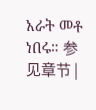አራት መቶ ነበሩ። 参见章节 |